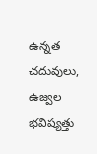ఉన్నత చదువులు, ఉజ్వల భవిష్యత్తు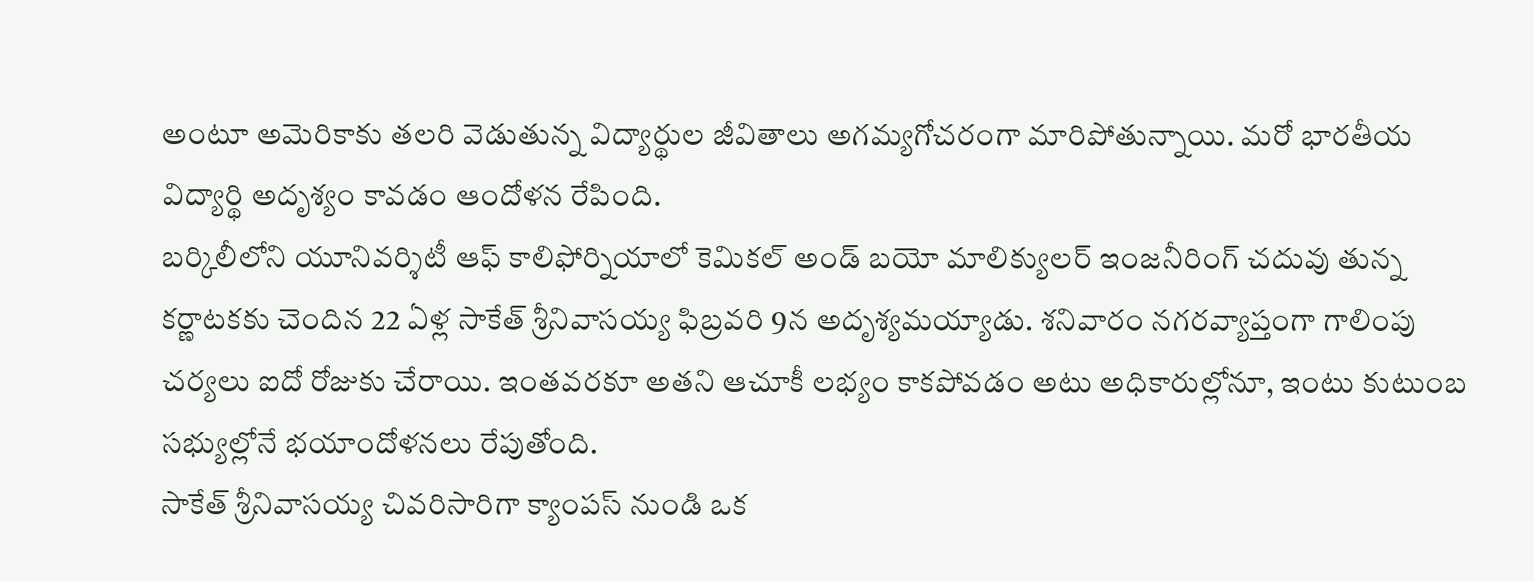అంటూ అమెరికాకు తలరి వెడుతున్న విద్యార్థుల జీవితాలు అగమ్యగోచరంగా మారిపోతున్నాయి. మరో భారతీయ విద్యార్థి అదృశ్యం కావడం ఆందోళన రేపింది.
బర్కిలీలోని యూనివర్శిటీ ఆఫ్ కాలిఫోర్నియాలో కెమికల్ అండ్ బయో మాలిక్యులర్ ఇంజనీరింగ్ చదువు తున్న కర్ణాటకకు చెందిన 22 ఏళ్ల సాకేత్ శ్రీనివాసయ్య ఫిబ్రవరి 9న అదృశ్యమయ్యాడు. శనివారం నగరవ్యాప్తంగా గాలింపు చర్యలు ఐదో రోజుకు చేరాయి. ఇంతవరకూ అతని ఆచూకీ లభ్యం కాకపోవడం అటు అధికారుల్లోనూ, ఇంటు కుటుంబ సభ్యుల్లోనే భయాందోళనలు రేపుతోంది.
సాకేత్ శ్రీనివాసయ్య చివరిసారిగా క్యాంపస్ నుండి ఒక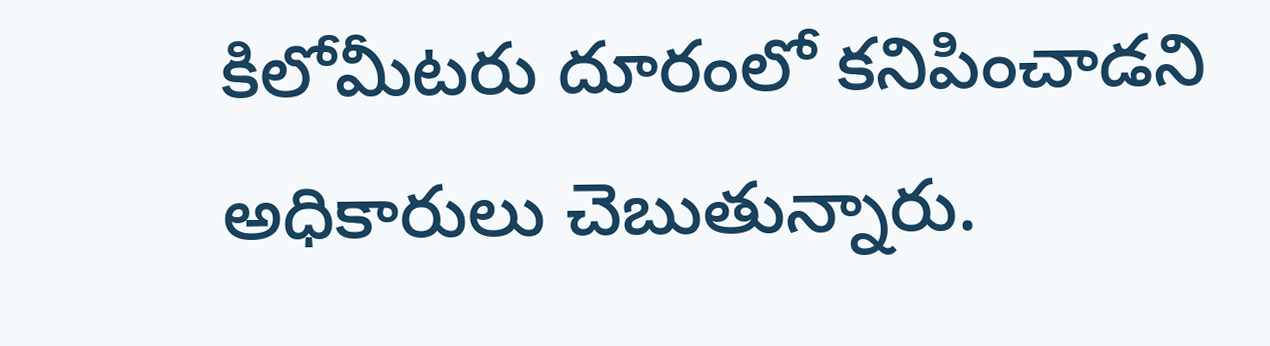కిలోమీటరు దూరంలో కనిపించాడని అధికారులు చెబుతున్నారు.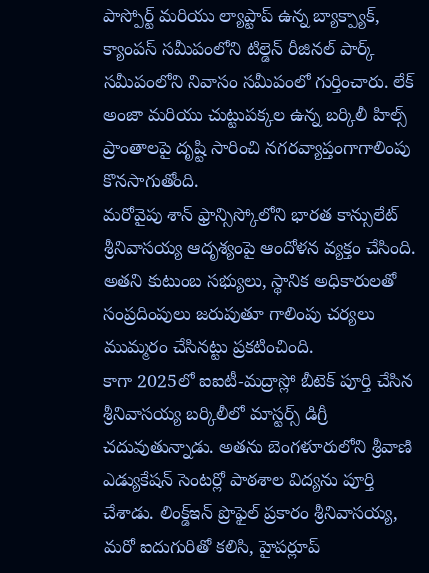పాస్పోర్ట్ మరియు ల్యాప్టాప్ ఉన్న బ్యాక్ప్యాక్, క్యాంపస్ సమీపంలోని టిల్డెన్ రీజినల్ పార్క్ సమీపంలోని నివాసం సమీపంలో గుర్తించారు. లేక్ అంజా మరియు చుట్టుపక్కల ఉన్న బర్కిలీ హిల్స్ ప్రాంతాలపై దృష్టి సారించి నగరవ్యాప్తంగాగాలింపు కొనసాగుతోంది.
మరోవైపు శాన్ ఫ్రాన్సిస్కోలోని భారత కాన్సులేట్ శ్రీనివాసయ్య ఆదృశ్యంపై ఆందోళన వ్యక్తం చేసింది. అతని కుటుంబ సభ్యులు, స్థానిక అధికారులతో సంప్రదింపులు జరుపుతూ గాలింపు చర్యలు ముమ్మరం చేసినట్టు ప్రకటించింది.
కాగా 2025లో ఐఐటీ-మద్రాస్లో బీటెక్ పూర్తి చేసిన శ్రీనివాసయ్య బర్కిలీలో మాస్టర్స్ డిగ్రీ చదువుతున్నాడు. అతను బెంగళూరులోని శ్రీవాణి ఎడ్యుకేషన్ సెంటర్లో పాఠశాల విద్యను పూర్తి చేశాడు. లింక్డ్ఇన్ ప్రొఫైల్ ప్రకారం శ్రీనివాసయ్య, మరో ఐదుగురితో కలిసి, హైపర్లూప్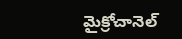మైక్రోచానెల్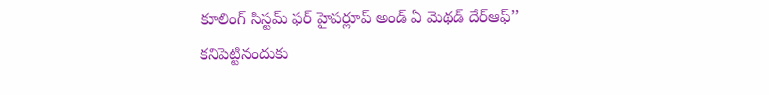కూలింగ్ సిస్టమ్ ఫర్ హైపర్లూప్ అండ్ ఏ మెథడ్ దేర్ఆఫ్’’ కనిపెట్టినందుకు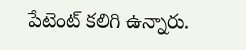పేటెంట్ కలిగి ఉన్నారు.